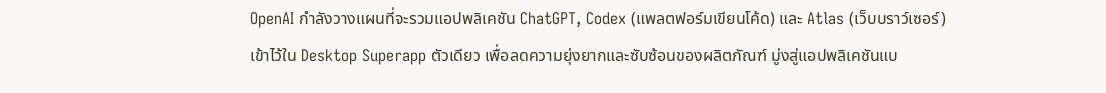OpenAI กำลังวางแผนที่จะรวมแอปพลิเคชัน ChatGPT, Codex (แพลตฟอร์มเขียนโค้ด) และ Atlas (เว็บบราว์เซอร์) เข้าไว้ใน Desktop Superapp ตัวเดียว เพื่อลดความยุ่งยากและซับซ้อนของผลิตภัณฑ์ มู่งสู่แอปพลิเคชันแบ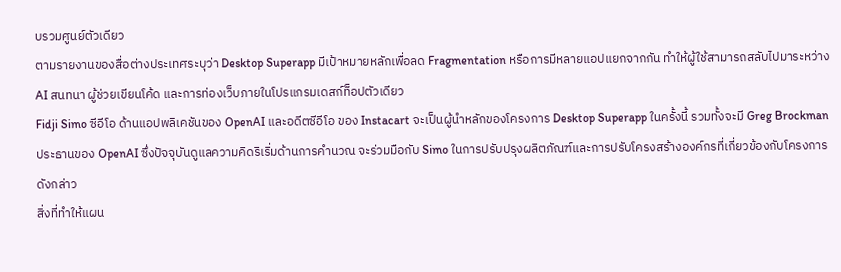บรวมศูนย์ตัวเดียว
ตามรายงานของสื่อต่างประเทศระบุว่า Desktop Superapp มีเป้าหมายหลักเพื่อลด Fragmentation หรือการมีหลายแอปแยกจากกัน ทำให้ผู้ใช้สามารถสลับไปมาระหว่าง AI สนทนา ผู้ช่วยเขียนโค้ด และการท่องเว็บภายในโปรแกรมเดสก์ท็อปตัวเดียว
Fidji Simo ซีอีโอ ด้านแอปพลิเคชันของ OpenAI และอดีตซีอีโอ ของ Instacart จะเป็นผู้นำหลักของโครงการ Desktop Superapp ในครั้งนี้ รวมทั้งจะมี Greg Brockman ประธานของ OpenAI ซึ่งปัจจุบันดูแลความคิดริเริ่มด้านการคำนวณ จะร่วมมือกับ Simo ในการปรับปรุงผลิตภัณฑ์และการปรับโครงสร้างองค์กรที่เกี่ยวข้องกับโครงการดังกล่าว
สิ่งที่ทำให้แผน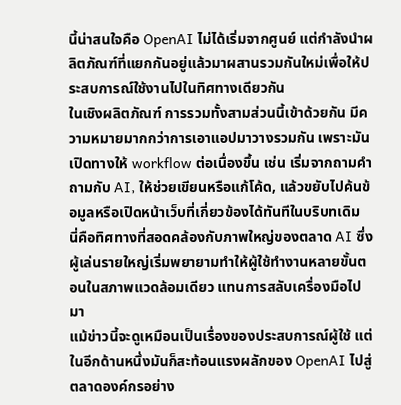นี้น่าสนใจคือ OpenAI ไม่ได้เริ่มจากศูนย์ แต่กำลังนำผลิตภัณฑ์ที่แยกกันอยู่แล้วมาผสานรวมกันใหม่เพื่อให้ประสบการณ์ใช้งานไปในทิศทางเดียวกัน
ในเชิงผลิตภัณฑ์ การรวมทั้งสามส่วนนี้เข้าด้วยกัน มีความหมายมากกว่าการเอาแอปมาวางรวมกัน เพราะมันเปิดทางให้ workflow ต่อเนื่องขึ้น เช่น เริ่มจากถามคำถามกับ AI, ให้ช่วยเขียนหรือแก้โค้ด, แล้วขยับไปค้นข้อมูลหรือเปิดหน้าเว็บที่เกี่ยวข้องได้ทันทีในบริบทเดิม
นี่คือทิศทางที่สอดคล้องกับภาพใหญ่ของตลาด AI ซึ่งผู้เล่นรายใหญ่เริ่มพยายามทำให้ผู้ใช้ทำงานหลายขั้นตอนในสภาพแวดล้อมเดียว แทนการสลับเครื่องมือไปมา
แม้ข่าวนี้จะดูเหมือนเป็นเรื่องของประสบการณ์ผู้ใช้ แต่ในอีกด้านหนึ่งมันก็สะท้อนแรงผลักของ OpenAI ไปสู่ตลาดองค์กรอย่าง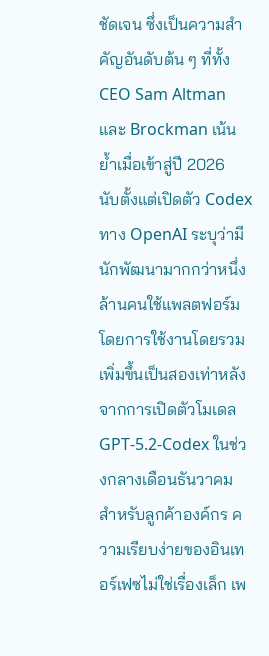ชัดเจน ซึ่งเป็นความสำคัญอันดับต้น ๆ ที่ทั้ง CEO Sam Altman และ Brockman เน้นย้ำเมื่อเข้าสู่ปี 2026
นับตั้งแต่เปิดตัว Codex ทาง OpenAI ระบุว่ามีนักพัฒนามากกว่าหนึ่งล้านคนใช้แพลตฟอร์ม โดยการใช้งานโดยรวมเพิ่มขึ้นเป็นสองเท่าหลังจากการเปิดตัวโมเดล GPT-5.2-Codex ในช่วงกลางเดือนธันวาคม
สำหรับลูกค้าองค์กร ความเรียบง่ายของอินเทอร์เฟซไม่ใช่เรื่องเล็ก เพ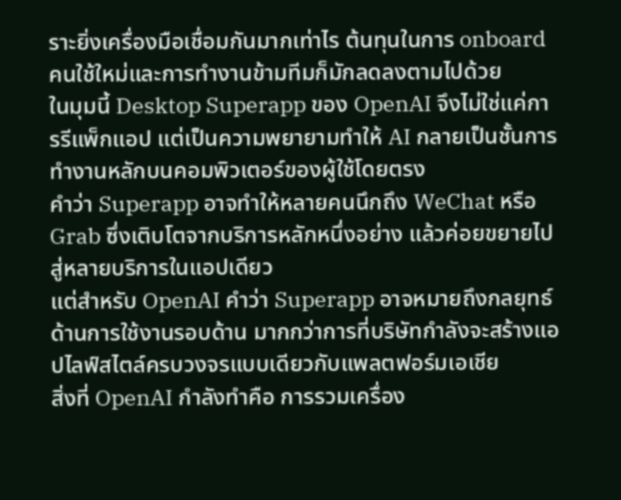ราะยิ่งเครื่องมือเชื่อมกันมากเท่าไร ต้นทุนในการ onboard คนใช้ใหม่และการทำงานข้ามทีมก็มักลดลงตามไปด้วย
ในมุมนี้ Desktop Superapp ของ OpenAI จึงไม่ใช่แค่การรีแพ็กแอป แต่เป็นความพยายามทำให้ AI กลายเป็นชั้นการทำงานหลักบนคอมพิวเตอร์ของผู้ใช้โดยตรง
คำว่า Superapp อาจทำให้หลายคนนึกถึง WeChat หรือ Grab ซึ่งเติบโตจากบริการหลักหนึ่งอย่าง แล้วค่อยขยายไปสู่หลายบริการในแอปเดียว
แต่สำหรับ OpenAI คำว่า Superapp อาจหมายถึงกลยุทธ์ด้านการใช้งานรอบด้าน มากกว่าการที่บริษัทกำลังจะสร้างแอปไลฟ์สไตล์ครบวงจรแบบเดียวกับแพลตฟอร์มเอเชีย
สิ่งที่ OpenAI กำลังทำคือ การรวมเครื่อง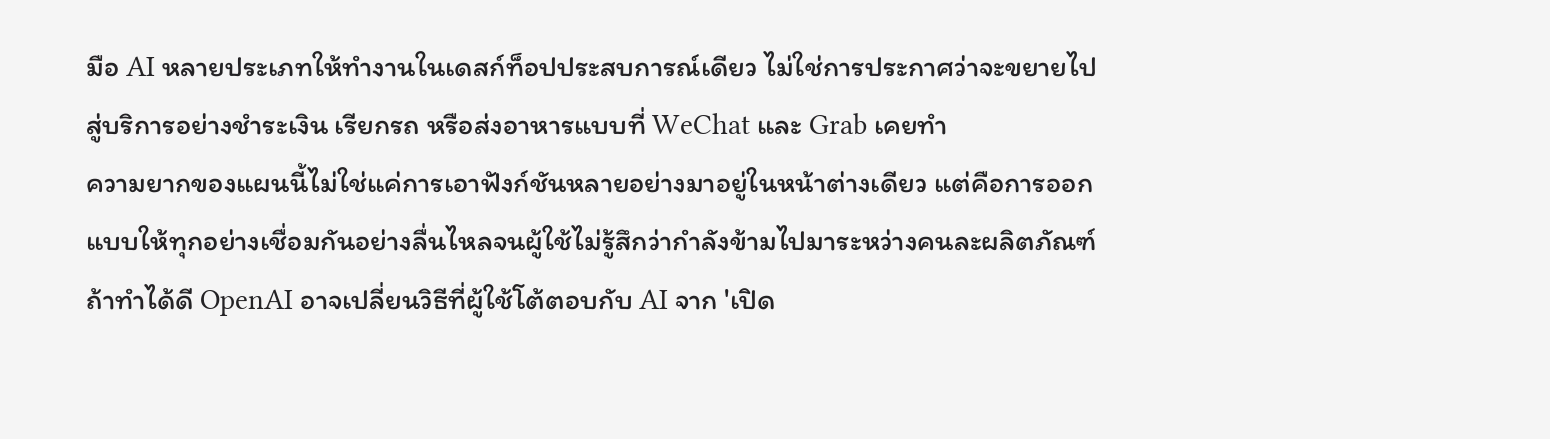มือ AI หลายประเภทให้ทำงานในเดสก์ท็อปประสบการณ์เดียว ไม่ใช่การประกาศว่าจะขยายไปสู่บริการอย่างชำระเงิน เรียกรถ หรือส่งอาหารแบบที่ WeChat และ Grab เคยทำ
ความยากของแผนนี้ไม่ใช่แค่การเอาฟังก์ชันหลายอย่างมาอยู่ในหน้าต่างเดียว แต่คือการออกแบบให้ทุกอย่างเชื่อมกันอย่างลื่นไหลจนผู้ใช้ไม่รู้สึกว่ากำลังข้ามไปมาระหว่างคนละผลิตภัณฑ์
ถ้าทำได้ดี OpenAI อาจเปลี่ยนวิธีที่ผู้ใช้โต้ตอบกับ AI จาก 'เปิด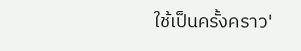ใช้เป็นครั้งคราว'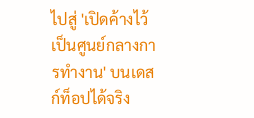ไปสู่ 'เปิดค้างไว้เป็นศูนย์กลางการทำงาน' บนเดสก์ท็อปได้จริง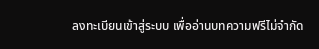ลงทะเบียนเข้าสู่ระบบ เพื่ออ่านบทความฟรีไม่จำกัด